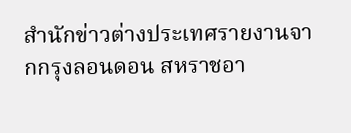สำนักข่าวต่างประเทศรายงานจากกรุงลอนดอน สหราชอา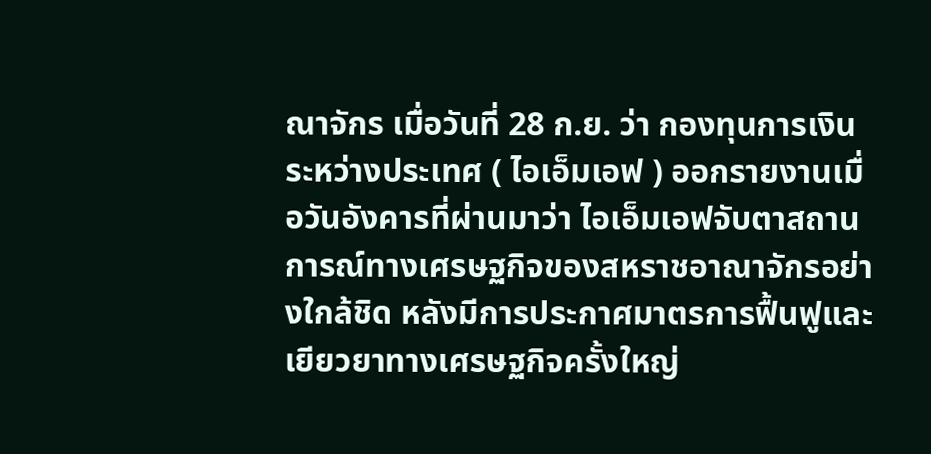ณาจักร เมื่อวันที่ 28 ก.ย. ว่า กองทุนการเงินระหว่างประเทศ ( ไอเอ็มเอฟ ) ออกรายงานเมื่อวันอังคารที่ผ่านมาว่า ไอเอ็มเอฟจับตาสถานการณ์ทางเศรษฐกิจของสหราชอาณาจักรอย่างใกล้ชิด หลังมีการประกาศมาตรการฟื้นฟูและเยียวยาทางเศรษฐกิจครั้งใหญ่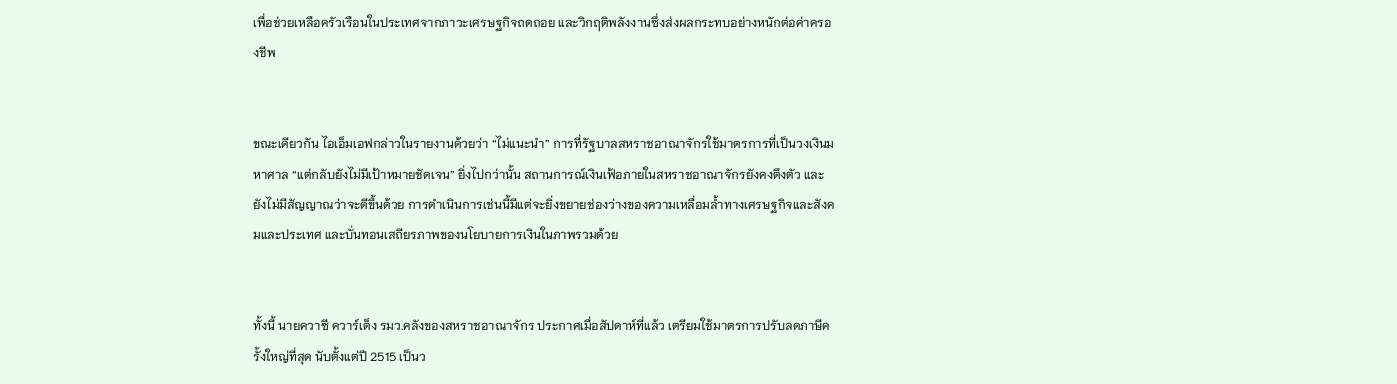เพื่อช่วยเหลือครัวเรือนในประเทศจากภาวะเศรษฐกิจถดถอย และวิกฤติพลังงานซึ่งส่งผลกระทบอย่างหนักต่อค่าครองชีพ


ขณะเดียวกัน ไอเอ็มเอฟกล่าวในรายงานด้วยว่า “ไม่แนะนำ” การที่รัฐบาลสหราชอาณาจักรใช้มาตรการที่เป็นวงเงินมหาศาล “แต่กลับยังไม่มีเป้าหมายชัดเจน” ยิ่งไปกว่านั้น สถานการณ์เงินเฟ้อภายในสหราชอาณาจักรยังคงตึงตัว และยังไม่มีสัญญาณว่าจะดีขึ้นด้วย การดำเนินการเช่นนี้มีแต่จะยิ่งขยายช่องว่างของความเหลื่อมล้ำทางเศรษฐกิจและสังคมและประเทศ และบั่นทอนเสถียรภาพของนโยบายการเงินในภาพรวมด้วย


ทั้งนี้ นายควาซี ควาร์เต็ง รมว.คลังของสหราชอาณาจักร ประกาศเมื่อสัปดาห์ที่แล้ว เตรียมใช้มาตรการปรับลดภาษีครั้งใหญ่ที่สุด นับตั้งแต่ปี 2515 เป็นว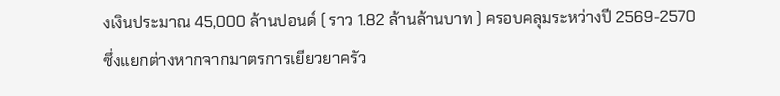งเงินประมาณ 45,000 ล้านปอนด์ ( ราว 1.82 ล้านล้านบาท ) ครอบคลุมระหว่างปี 2569-2570 ซึ่งแยกต่างหากจากมาตรการเยียวยาครัว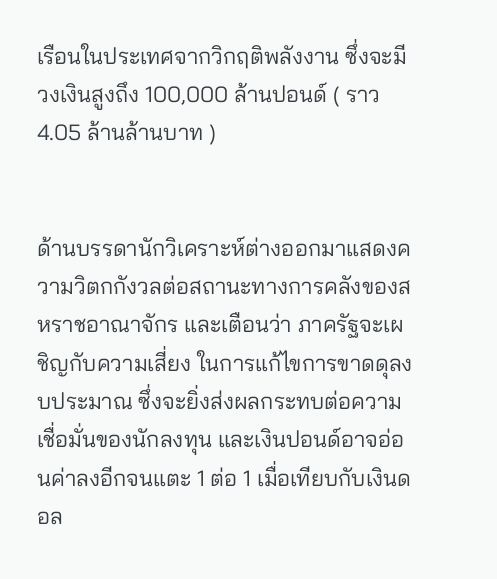เรือนในประเทศจากวิกฤติพลังงาน ซึ่งจะมีวงเงินสูงถึง 100,000 ล้านปอนด์ ( ราว 4.05 ล้านล้านบาท )


ด้านบรรดานักวิเคราะห์ต่างออกมาแสดงความวิตกกังวลต่อสถานะทางการคลังของสหราชอาณาจักร และเตือนว่า ภาครัฐจะเผชิญกับความเสี่ยง ในการแก้ไขการขาดดุลงบประมาณ ซึ่งจะยิ่งส่งผลกระทบต่อความเชื่อมั่นของนักลงทุน และเงินปอนด์อาจอ่อนค่าลงอีกจนแตะ 1 ต่อ 1 เมื่อเทียบกับเงินดอล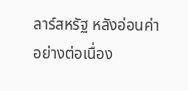ลาร์สหรัฐ หลังอ่อนค่าอย่างต่อเนื่อง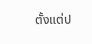ตั้งแต่ป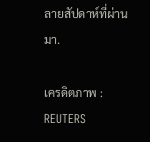ลายสัปดาห์ที่ผ่านมา.

เครดิตภาพ : REUTERS